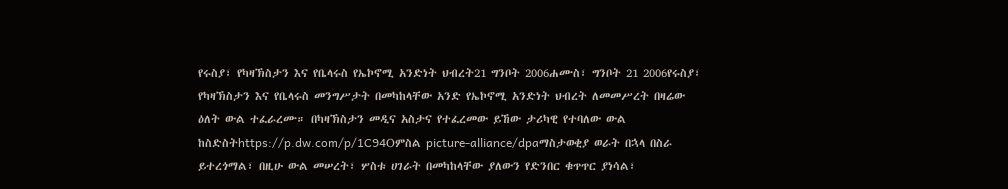የሩስያ፣ የካዛኽስታን እና የቤላሩስ የኤኮኖሚ አንድነት ህብረት21 ግንቦት 2006ሐሙስ፣ ግንቦት 21 2006የሩስያ፣ የካዛኽስታን እና የቤላሩስ መንግሥታት በመካከላቸው አንድ የኤኮኖሚ አንድነት ህብረት ለመመሥረት በዛሬው ዕለት ውል ተፈራረሙ። በካዛኽስታን መዲና አስታና የተፈረመው ይኸው ታሪካዊ የተባለው ውል ከስድስትhttps://p.dw.com/p/1C94Oምስል picture-alliance/dpaማስታወቂያ ወራት በኋላ በስራ ይተረጎማል፣ በዚሁ ውል መሠረት፣ ሦስቱ ሀገራት በመካከላቸው ያለውን የድንበር ቁጥጥር ያነሳል፣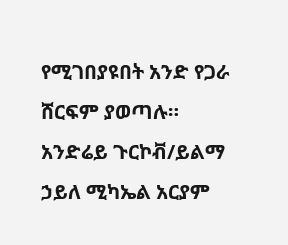የሚገበያዩበት አንድ የጋራ ሸርፍም ያወጣሉ። አንድሬይ ጉርኮቭ/ይልማ ኃይለ ሚካኤል አርያም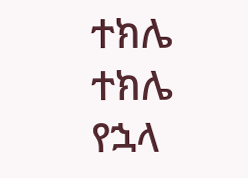ተክሌ ተክሌ የኋላ